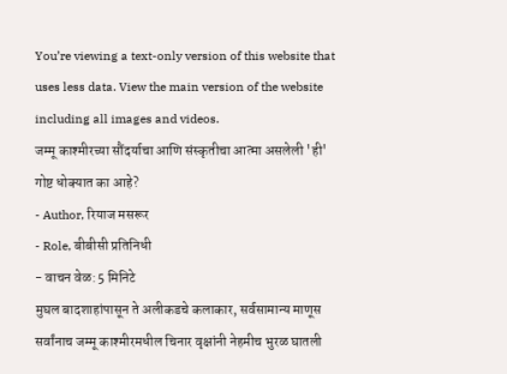You’re viewing a text-only version of this website that uses less data. View the main version of the website including all images and videos.
जम्मू काश्मीरच्या सौंदर्याचा आणि संस्कृतीचा आत्मा असलेली 'ही' गोष्ट धोक्यात का आहे?
- Author, रियाज मसरूर
- Role, बीबीसी प्रतिनिधी
- वाचन वेळ: 5 मिनिटे
मुघल बादशाहांपासून ते अलीकडचे कलाकार, सर्वसामान्य माणूस सर्वांनाच जम्मू काश्मीरमधील चिनार वृक्षांनी नेहमीच भुरळ घातली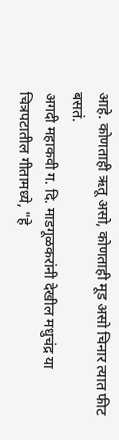आहे. कोणताही ऋतू असो, कोणताही मूड असो चिनार त्यात फीट बसतं.
अगदी महाकवी ग. दि. माडगूळकरांनी देखील मधुचंद्र या चित्रपटातील गीतामध्ये, "हे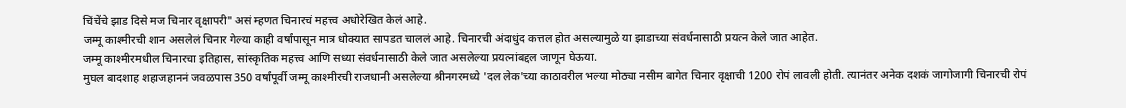चिंचेंचे झाड दिसे मज चिनार वृक्षापरी" असं म्हणत चिनारचं महत्त्व अधोरेखित केलं आहे.
जम्मू काश्मीरची शान असलेलं चिनार गेल्या काही वर्षांपासून मात्र धोक्यात सापडत चाललं आहे. चिनारची अंदाधुंद कत्तल होत असल्यामुळे या झाडाच्या संवर्धनासाठी प्रयत्न केले जात आहेत.
जम्मू काश्मीरमधील चिनारचा इतिहास, सांस्कृतिक महत्त्व आणि सध्या संवर्धनासाठी केले जात असलेल्या प्रयत्नांबद्दल जाणून घेऊया.
मुघल बादशाह शहाजहाननं जवळपास 350 वर्षांपूर्वी जम्मू काश्मीरची राजधानी असलेल्या श्रीनगरमध्ये 'दल लेक'च्या काठावरील भल्या मोठ्या नसीम बागेत चिनार वृक्षाची 1200 रोपं लावली होती. त्यानंतर अनेक दशकं जागोजागी चिनारची रोपं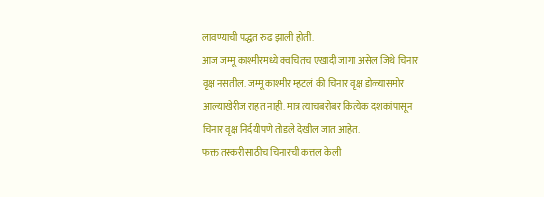लावण्याची पद्धत रुढ झाली होती.
आज जम्मू काश्मीरमध्ये क्वचितच एखादी जागा असेल जिथे चिनार वृक्ष नसतील. जम्मू काश्मीर म्हटलं की चिनार वृक्ष डोळ्यासमोर आल्याखेरीज राहत नाही. मात्र त्याचबरोबर कित्येक दशकांपासून चिनार वृक्ष निर्दयीपणे तोडले देखील जात आहेत.
फक्त तस्करीसाठीच चिनारची कत्तल केली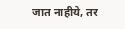जात नाहीये, तर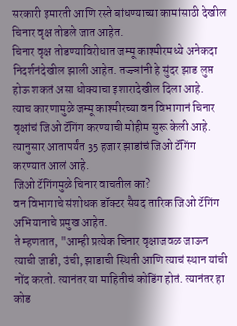सरकारी इमारती आणि रस्ते बांधण्याच्या कामांसाठी देखील चिनार वृक्ष तोडले जात आहेत.
चिनार वृक्ष तोडण्याविरोधात जम्मू काश्मीरमध्ये अनेकदा निदर्शनंदेखील झाली आहेत. तज्ज्ञांनी हे सुंदर झाड लुप्त होऊ शकतं असा धोक्याचा इशारादेखील दिला आहे.
त्याच कारणामुळे जम्मू काश्मीरच्या वन विभागानं चिनार वृक्षांचं जिओ टॅगिंग करण्याची मोहीम सुरू केली आहे. त्यानुसार आतापर्यंत 35 हजार झाडांचं जिओ टॅगिंग करण्यात आलं आहे.
जिओ टॅगिंगमुळे चिनार वाचतील का?
वन विभागाचे संशोधक डॉक्टर सैयद तारिक जिओ टॅगिंग अभियानाचे प्रमुख आहेत.
ते म्हणतात, "आम्ही प्रत्येक चिनार वृक्षाजवळ जाऊन त्याची जाडी, उंची, झाडाची स्थिती आणि त्याचं स्थान यांची नोंद करतो. त्यानंतर या माहितीचं कोडिंग होतं. त्यानंतर हा कोड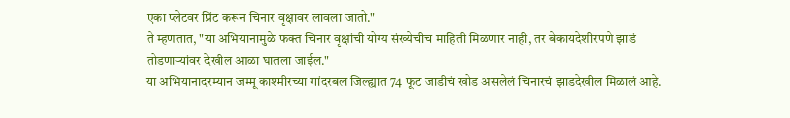एका प्लेटवर प्रिंट करून चिनार वृक्षावर लावला जातो."
ते म्हणतात, "या अभियानामुळे फक्त चिनार वृक्षांची योग्य संख्येचीच माहिती मिळणार नाही, तर बेकायदेशीरपणे झाडं तोडणाऱ्यांवर देखील आळा घातला जाईल."
या अभियानादरम्यान जम्मू काश्मीरच्या गांदरबल जिल्ह्यात 74 फूट जाडीचं खोड असलेलं चिनारचं झाडदेखील मिळालं आहे.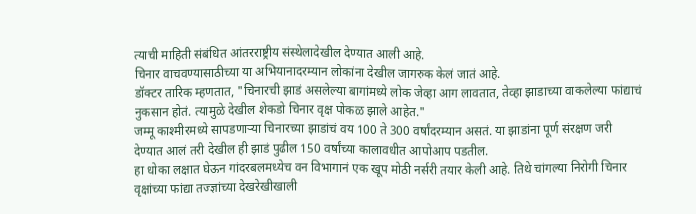त्याची माहिती संबंधित आंतरराष्ट्रीय संस्थेलादेखील देण्यात आली आहे.
चिनार वाचवण्यासाठीच्या या अभियानादरम्यान लोकांना देखील जागरुक केलं जातं आहे.
डॉक्टर तारिक म्हणतात, "चिनारची झाडं असलेल्या बागांमध्ये लोक जेव्हा आग लावतात, तेव्हा झाडाच्या वाकलेल्या फांद्याचं नुकसान होतं. त्यामुळे देखील शेकडो चिनार वृक्ष पोकळ झाले आहेत."
जम्मू काश्मीरमध्ये सापडणाऱ्या चिनारच्या झाडांचं वय 100 ते 300 वर्षांदरम्यान असतं. या झाडांना पूर्ण संरक्षण जरी देण्यात आलं तरी देखील ही झाडं पुढील 150 वर्षांच्या कालावधीत आपोआप पडतील.
हा धोका लक्षात घेऊन गांदरबलमध्येच वन विभागानं एक खूप मोठी नर्सरी तयार केली आहे. तिथे चांगल्या निरोगी चिनार वृक्षांच्या फांद्या तज्ज्ञांच्या देखरेखीखाली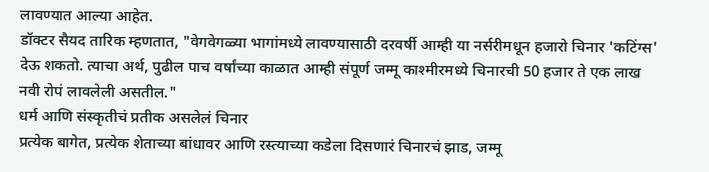लावण्यात आल्या आहेत.
डॉक्टर सैयद तारिक म्हणतात, "वेगवेगळ्या भागांमध्ये लावण्यासाठी दरवर्षी आम्ही या नर्सरीमधून हजारो चिनार 'कटिंग्स' देऊ शकतो. त्याचा अर्थ, पुढील पाच वर्षांच्या काळात आम्ही संपूर्ण जम्मू काश्मीरमध्ये चिनारची 50 हजार ते एक लाख नवी रोपं लावलेली असतील."
धर्म आणि संस्कृतीचं प्रतीक असलेलं चिनार
प्रत्येक बागेत, प्रत्येक शेताच्या बांधावर आणि रस्त्याच्या कडेला दिसणारं चिनारचं झाड, जम्मू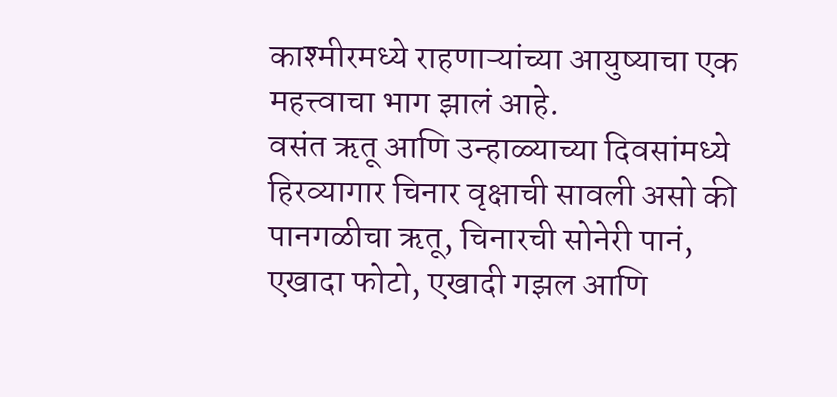काश्मीरमध्ये राहणाऱ्यांच्या आयुष्याचा एक महत्त्वाचा भाग झालं आहे.
वसंत ऋतू आणि उन्हाळ्याच्या दिवसांमध्ये हिरव्यागार चिनार वृक्षाची सावली असो की पानगळीचा ऋतू, चिनारची सोनेरी पानं, एखादा फोटो, एखादी गझल आणि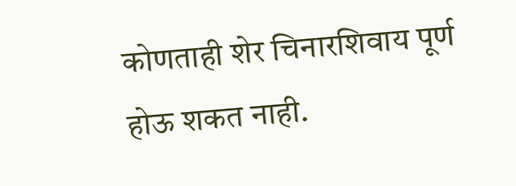कोणताही शेर चिनारशिवाय पूर्ण होऊ शकत नाही.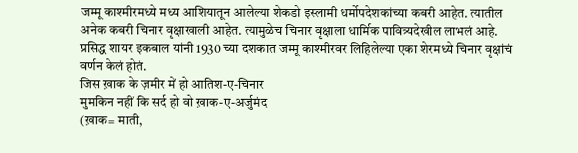जम्मू काश्मीरमध्ये मध्य आशियातून आलेल्या शेकडो इस्लामी धर्मोपदेशकांच्या कबरी आहेत. त्यातील अनेक कबरी चिनार वृक्षाखाली आहेत. त्यामुळेच चिनार वृक्षाला धार्मिक पावित्र्यदेखील लाभलं आहे.
प्रसिद्ध शायर इकबाल यांनी 1930 च्या दशकात जम्मू काश्मीरवर लिहिलेल्या एका शेरमध्ये चिनार वृक्षांचं वर्णन केलं होतं.
जिस ख़ाक के ज़मीर में हो आतिश-ए-चिनार
मुमकिन नहीं कि सर्द हो वो ख़ाक-ए-अर्जुमंद
(ख़ाक= माती,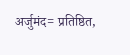अर्जुमंद= प्रतिष्ठित,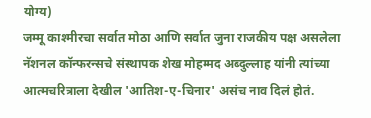योग्य)
जम्मू काश्मीरचा सर्वात मोठा आणि सर्वात जुना राजकीय पक्ष असलेला नॅशनल कॉन्फरन्सचे संस्थापक शेख मोहम्मद अब्दुल्लाह यांनी त्यांच्या आत्मचरित्राला देखील 'आतिश-ए-चिनार' असंच नाव दिलं होतं.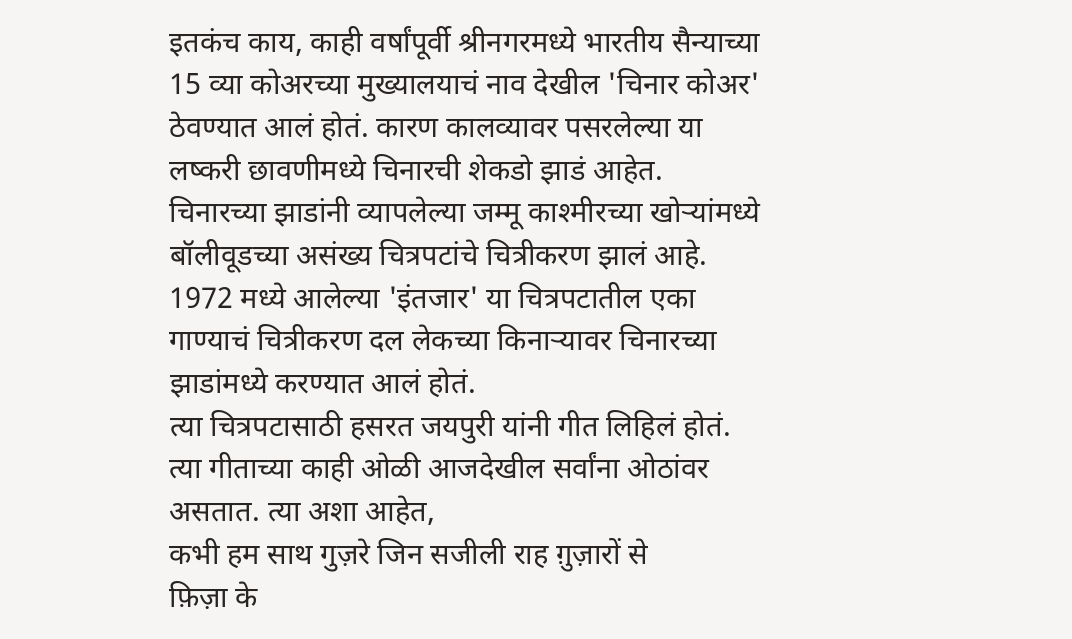इतकंच काय, काही वर्षांपूर्वी श्रीनगरमध्ये भारतीय सैन्याच्या 15 व्या कोअरच्या मुख्यालयाचं नाव देखील 'चिनार कोअर' ठेवण्यात आलं होतं. कारण कालव्यावर पसरलेल्या या लष्करी छावणीमध्ये चिनारची शेकडो झाडं आहेत.
चिनारच्या झाडांनी व्यापलेल्या जम्मू काश्मीरच्या खोऱ्यांमध्ये बॉलीवूडच्या असंख्य चित्रपटांचे चित्रीकरण झालं आहे.
1972 मध्ये आलेल्या 'इंतजार' या चित्रपटातील एका गाण्याचं चित्रीकरण दल लेकच्या किनाऱ्यावर चिनारच्या झाडांमध्ये करण्यात आलं होतं.
त्या चित्रपटासाठी हसरत जयपुरी यांनी गीत लिहिलं होतं. त्या गीताच्या काही ओळी आजदेखील सर्वांना ओठांवर असतात. त्या अशा आहेत,
कभी हम साथ गुज़रे जिन सजीली राह ग़ुज़ारों से
फ़िज़ा के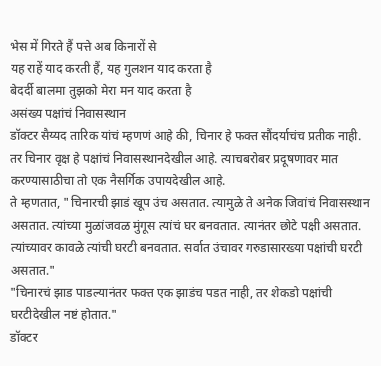भेस में गिरते हैं पत्ते अब किनारों से
यह राहें याद करती हैं, यह गुलशन याद करता है
बेदर्दी बालमा तुझको मेरा मन याद करता है
असंख्य पक्षांचं निवासस्थान
डॉक्टर सैय्यद तारिक यांचं म्हणणं आहे की, चिनार हे फक्त सौंदर्याचंच प्रतीक नाही. तर चिनार वृक्ष हे पक्षांचं निवासस्थानदेखील आहे. त्याचबरोबर प्रदूषणावर मात करण्यासाठीचा तो एक नैसर्गिक उपायदेखील आहे.
ते म्हणतात, "चिनारची झाडं खूप उंच असतात. त्यामुळे ते अनेक जिवांचं निवासस्थान असतात. त्यांच्या मुळांजवळ मुंगूस त्यांचं घर बनवतात. त्यानंतर छोटे पक्षी असतात. त्यांच्यावर कावळे त्यांची घरटी बनवतात. सर्वात उंचावर गरुडासारख्या पक्षांची घरटी असतात."
"चिनारचं झाड पाडल्यानंतर फक्त एक झाडंच पडत नाही, तर शेकडो पक्षांची घरटीदेखील नष्टं होतात."
डॉक्टर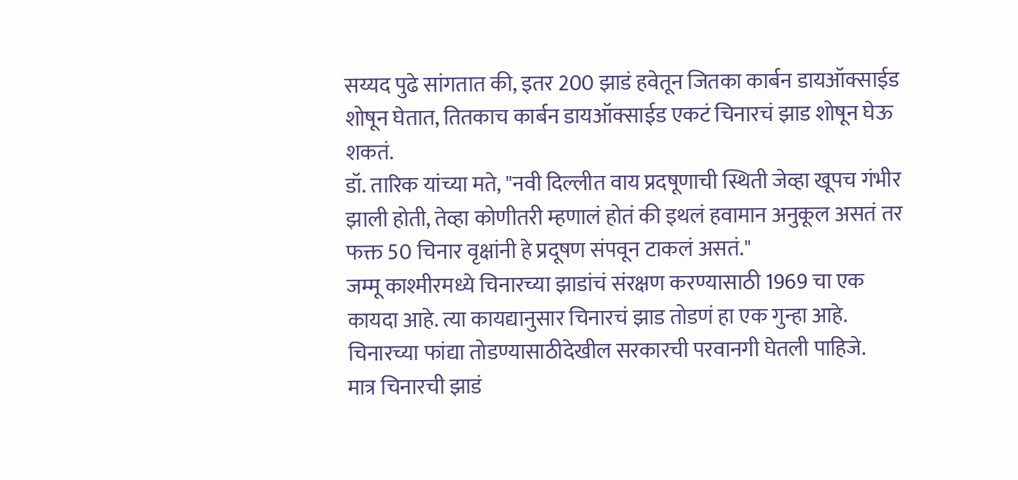सय्यद पुढे सांगतात की, इतर 200 झाडं हवेतून जितका कार्बन डायऑक्साईड शोषून घेतात, तितकाच कार्बन डायऑक्साईड एकटं चिनारचं झाड शोषून घेऊ शकतं.
डॉ. तारिक यांच्या मते, "नवी दिल्लीत वाय प्रदषूणाची स्थिती जेव्हा खूपच गंभीर झाली होती, तेव्हा कोणीतरी म्हणालं होतं की इथलं हवामान अनुकूल असतं तर फक्त 50 चिनार वृक्षांनी हे प्रदूषण संपवून टाकलं असतं."
जम्मू काश्मीरमध्ये चिनारच्या झाडांचं संरक्षण करण्यासाठी 1969 चा एक कायदा आहे. त्या कायद्यानुसार चिनारचं झाड तोडणं हा एक गुन्हा आहे. चिनारच्या फांद्या तोडण्यासाठीदेखील सरकारची परवानगी घेतली पाहिजे.
मात्र चिनारची झाडं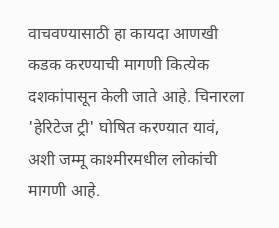वाचवण्यासाठी हा कायदा आणखी कडक करण्याची मागणी कित्येक दशकांपासून केली जाते आहे. चिनारला 'हेरिटेज ट्री' घोषित करण्यात यावं, अशी जम्मू काश्मीरमधील लोकांची मागणी आहे.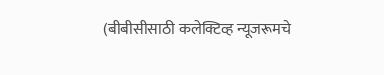(बीबीसीसाठी कलेक्टिव्ह न्यूजरूमचे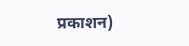प्रकाशन)